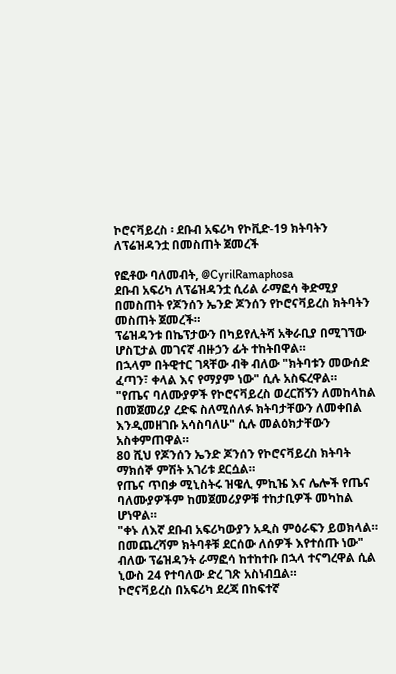ኮሮናቫይረስ ፡ ደቡብ አፍሪካ የኮቪድ-19 ክትባትን ለፕሬዝዳንቷ በመስጠት ጀመረች

የፎቶው ባለመብት, @CyrilRamaphosa
ደቡብ አፍሪካ ለፕሬዝዳንቷ ሲሪል ራማፎሳ ቅድሚያ በመስጠት የጆንሰን ኤንድ ጆንሰን የኮሮናቫይረስ ክትባትን መስጠት ጀመረች።
ፕሬዝዳንቱ በኬፕታውን በካይየሊትሻ አቅራቢያ በሚገኘው ሆስፒታል መገናኛ ብዙኃን ፊት ተከትበዋል።
በኋላም በትዊተር ገጻቸው ብቅ ብለው "ክትባቱን መውሰድ ፈጣን፣ ቀላል እና የማያም ነው" ሲሉ አስፍረዋል።
"የጤና ባለሙያዎች የኮሮናቫይረስ ወረርሽኝን ለመከላከል በመጀመሪያ ረድፍ ስለሚሰለፉ ክትባታቸውን ለመቀበል እንዲመዘገቡ አሳስባለሁ" ሲሉ መልዕክታቸውን አስቀምጠዋል።
80 ሺህ የጆንሰን ኤንድ ጆንሰን የኮሮናቫይረስ ክትባት ማክሰኞ ምሽት አገሪቱ ደርሷል።
የጤና ጥበቃ ሚኒስትሩ ዝዌሊ ምኪዤ እና ሌሎች የጤና ባለሙያዎችም ከመጀመሪያዎቹ ተከታቢዎች መካከል ሆነዋል።
"ቀኑ ለእኛ ደቡብ አፍሪካውያን አዲስ ምዕራፍን ይወክላል። በመጨረሻም ክትባቶቹ ደርሰው ለሰዎች እየተሰጡ ነው" ብለው ፕሬዝዳንት ራማፎሳ ከተከተቡ በኋላ ተናግረዋል ሲል ኒውስ 24 የተባለው ድረ ገጽ አስነብቧል።
ኮሮናቫይረስ በአፍሪካ ደረጃ በከፍተኛ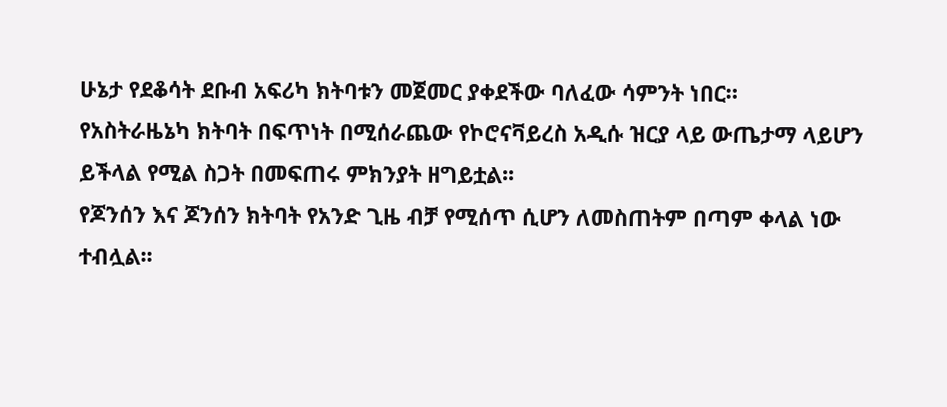ሁኔታ የደቆሳት ደቡብ አፍሪካ ክትባቱን መጀመር ያቀደችው ባለፈው ሳምንት ነበር።
የአስትራዜኔካ ክትባት በፍጥነት በሚሰራጨው የኮሮናቫይረስ አዲሱ ዝርያ ላይ ውጤታማ ላይሆን ይችላል የሚል ስጋት በመፍጠሩ ምክንያት ዘግይቷል፡፡
የጆንሰን እና ጆንሰን ክትባት የአንድ ጊዜ ብቻ የሚሰጥ ሲሆን ለመስጠትም በጣም ቀላል ነው ተብሏል፡፡